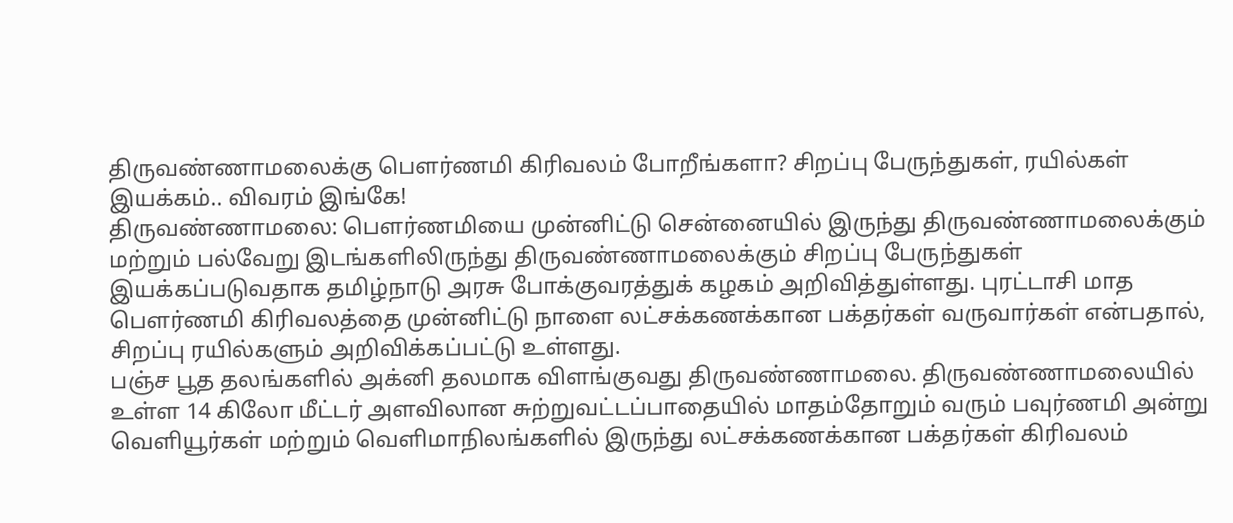திருவண்ணாமலைக்கு பௌர்ணமி கிரிவலம் போறீங்களா? சிறப்பு பேருந்துகள், ரயில்கள் இயக்கம்.. விவரம் இங்கே!
திருவண்ணாமலை: பௌர்ணமியை முன்னிட்டு சென்னையில் இருந்து திருவண்ணாமலைக்கும் மற்றும் பல்வேறு இடங்களிலிருந்து திருவண்ணாமலைக்கும் சிறப்பு பேருந்துகள் இயக்கப்படுவதாக தமிழ்நாடு அரசு போக்குவரத்துக் கழகம் அறிவித்துள்ளது. புரட்டாசி மாத பௌர்ணமி கிரிவலத்தை முன்னிட்டு நாளை லட்சக்கணக்கான பக்தர்கள் வருவார்கள் என்பதால், சிறப்பு ரயில்களும் அறிவிக்கப்பட்டு உள்ளது.
பஞ்ச பூத தலங்களில் அக்னி தலமாக விளங்குவது திருவண்ணாமலை. திருவண்ணாமலையில் உள்ள 14 கிலோ மீட்டர் அளவிலான சுற்றுவட்டப்பாதையில் மாதம்தோறும் வரும் பவுர்ணமி அன்று வெளியூர்கள் மற்றும் வெளிமாநிலங்களில் இருந்து லட்சக்கணக்கான பக்தர்கள் கிரிவலம்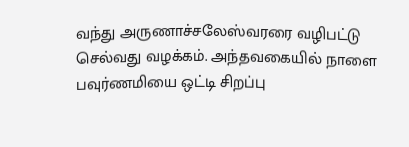வந்து அருணாச்சலேஸ்வரரை வழிபட்டு செல்வது வழக்கம். அந்தவகையில் நாளை பவுர்ணமியை ஒட்டி சிறப்பு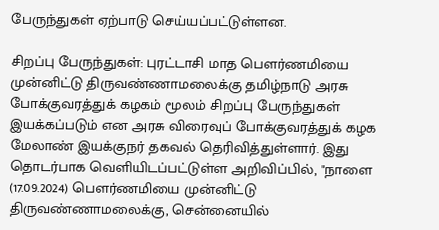பேருந்துகள் ஏற்பாடு செய்யப்பட்டுள்ளன.

சிறப்பு பேருந்துகள்: புரட்டாசி மாத பௌர்ணமியை முன்னிட்டு திருவண்ணாமலைக்கு தமிழ்நாடு அரசு போக்குவரத்துக் கழகம் மூலம் சிறப்பு பேருந்துகள் இயக்கப்படும் என அரசு விரைவுப் போக்குவரத்துக் கழக மேலாண் இயக்குநர் தகவல் தெரிவித்துள்ளார். இது தொடர்பாக வெளியிடப்பட்டுள்ள அறிவிப்பில், "நாளை (17.09.2024) பௌர்ணமியை முன்னிட்டு திருவண்ணாமலைக்கு, சென்னையில்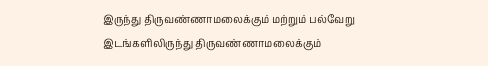இருந்து திருவண்ணாமலைக்கும் மற்றும் பல்வேறு இடங்களிலிருந்து திருவண்ணாமலைக்கும்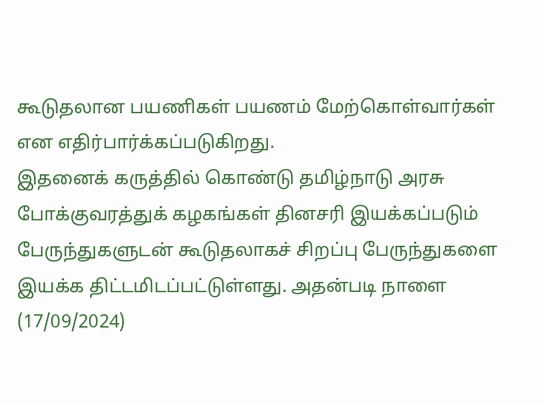கூடுதலான பயணிகள் பயணம் மேற்கொள்வார்கள் என எதிர்பார்க்கப்படுகிறது.
இதனைக் கருத்தில் கொண்டு தமிழ்நாடு அரசு போக்குவரத்துக் கழகங்கள் தினசரி இயக்கப்படும் பேருந்துகளுடன் கூடுதலாகச் சிறப்பு பேருந்துகளை இயக்க திட்டமிடப்பட்டுள்ளது. அதன்படி நாளை (17/09/2024)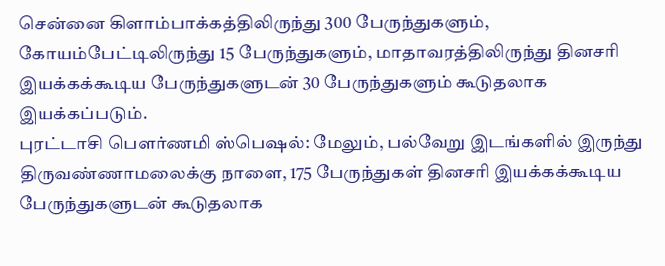சென்னை கிளாம்பாக்கத்திலிருந்து 300 பேருந்துகளும், கோயம்பேட்டிலிருந்து 15 பேருந்துகளும், மாதாவரத்திலிருந்து தினசரி இயக்கக்கூடிய பேருந்துகளுடன் 30 பேருந்துகளும் கூடுதலாக இயக்கப்படும்.
புரட்டாசி பௌர்ணமி ஸ்பெஷல்: மேலும், பல்வேறு இடங்களில் இருந்து திருவண்ணாமலைக்கு நாளை, 175 பேருந்துகள் தினசரி இயக்கக்கூடிய பேருந்துகளுடன் கூடுதலாக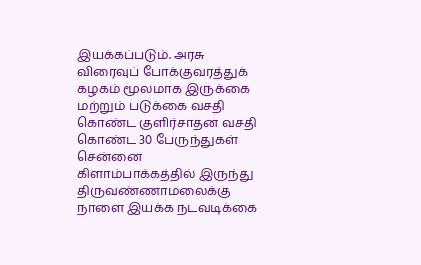இயக்கப்படும். அரசு விரைவுப் போக்குவரத்துக் கழகம் மூலமாக இருக்கை மற்றும் படுக்கை வசதி கொண்ட குளிர்சாதன வசதி கொண்ட 30 பேருந்துகள் சென்னை கிளாம்பாக்கத்தில் இருந்து திருவண்ணாமலைக்கு நாளை இயக்க நடவடிக்கை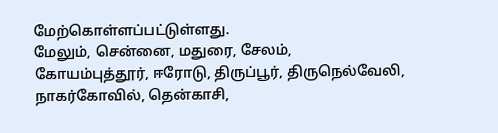மேற்கொள்ளப்பட்டுள்ளது.
மேலும், சென்னை, மதுரை, சேலம், கோயம்புத்தூர், ஈரோடு, திருப்பூர், திருநெல்வேலி, நாகர்கோவில், தென்காசி,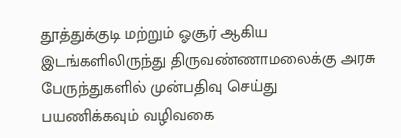தூத்துக்குடி மற்றும் ஓசூர் ஆகிய இடங்களிலிருந்து திருவண்ணாமலைக்கு அரசு பேருந்துகளில் முன்பதிவு செய்து பயணிக்கவும் வழிவகை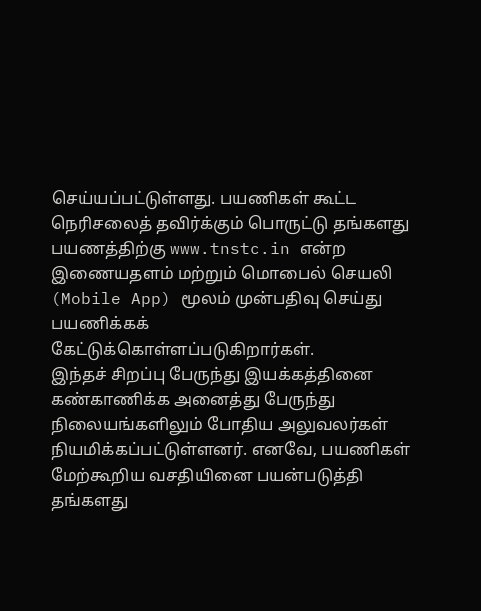செய்யப்பட்டுள்ளது. பயணிகள் கூட்ட நெரிசலைத் தவிர்க்கும் பொருட்டு தங்களது பயணத்திற்கு www.tnstc.in என்ற இணையதளம் மற்றும் மொபைல் செயலி (Mobile App) மூலம் முன்பதிவு செய்து பயணிக்கக் கேட்டுக்கொள்ளப்படுகிறார்கள்.
இந்தச் சிறப்பு பேருந்து இயக்கத்தினை கண்காணிக்க அனைத்து பேருந்து நிலையங்களிலும் போதிய அலுவலர்கள் நியமிக்கப்பட்டுள்ளனர். எனவே, பயணிகள் மேற்கூறிய வசதியினை பயன்படுத்தி தங்களது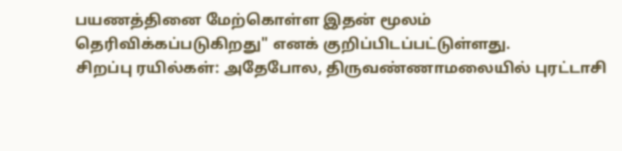பயணத்தினை மேற்கொள்ள இதன் மூலம் தெரிவிக்கப்படுகிறது" எனக் குறிப்பிடப்பட்டுள்ளது.
சிறப்பு ரயில்கள்: அதேபோல, திருவண்ணாமலையில் புரட்டாசி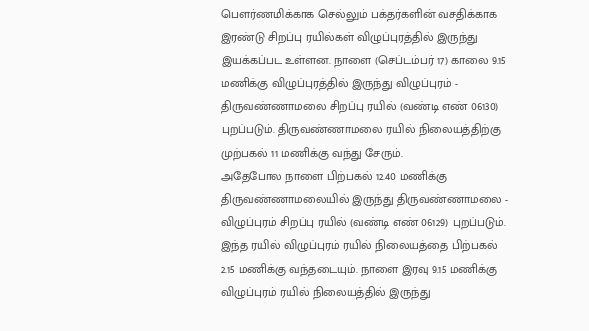பௌர்ணமிக்காக செல்லும் பக்தர்களின் வசதிக்காக இரண்டு சிறப்பு ரயில்கள் விழுப்புரத்தில் இருந்து இயக்கப்பட உள்ளன. நாளை (செப்டம்பர் 17) காலை 9.15 மணிக்கு விழுப்புரத்தில் இருந்து விழுப்புரம் - திருவண்ணாமலை சிறப்பு ரயில் (வண்டி எண் 06130) புறப்படும். திருவண்ணாமலை ரயில் நிலையத்திற்கு முற்பகல் 11 மணிக்கு வந்து சேரும்.
அதேபோல நாளை பிற்பகல் 12.40 மணிக்கு திருவண்ணாமலையில் இருந்து திருவண்ணாமலை - விழுப்புரம் சிறப்பு ரயில் (வண்டி எண் 06129) புறப்படும். இந்த ரயில் விழுப்புரம் ரயில் நிலையத்தை பிற்பகல் 2.15 மணிக்கு வந்தடையும். நாளை இரவு 9.15 மணிக்கு விழுப்புரம் ரயில் நிலையத்தில் இருந்து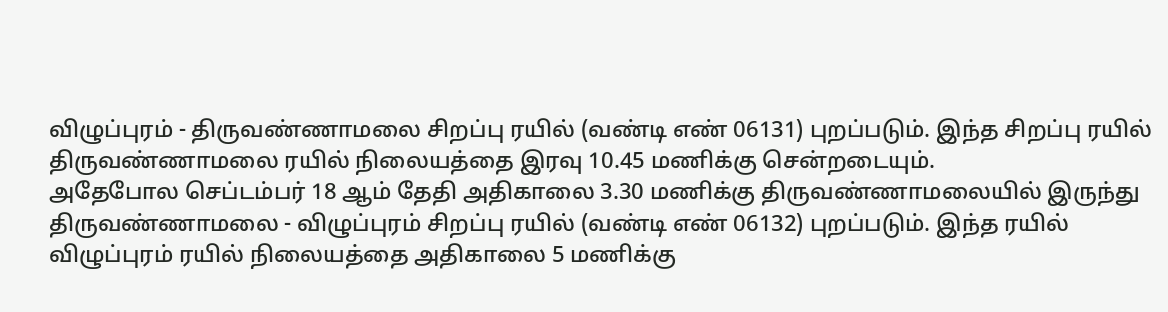விழுப்புரம் - திருவண்ணாமலை சிறப்பு ரயில் (வண்டி எண் 06131) புறப்படும். இந்த சிறப்பு ரயில் திருவண்ணாமலை ரயில் நிலையத்தை இரவு 10.45 மணிக்கு சென்றடையும்.
அதேபோல செப்டம்பர் 18 ஆம் தேதி அதிகாலை 3.30 மணிக்கு திருவண்ணாமலையில் இருந்து திருவண்ணாமலை - விழுப்புரம் சிறப்பு ரயில் (வண்டி எண் 06132) புறப்படும். இந்த ரயில் விழுப்புரம் ரயில் நிலையத்தை அதிகாலை 5 மணிக்கு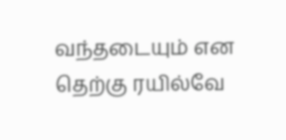வந்தடையும் என தெற்கு ரயில்வே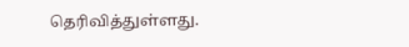தெரிவித்துள்ளது.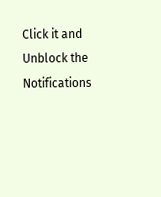Click it and Unblock the Notifications